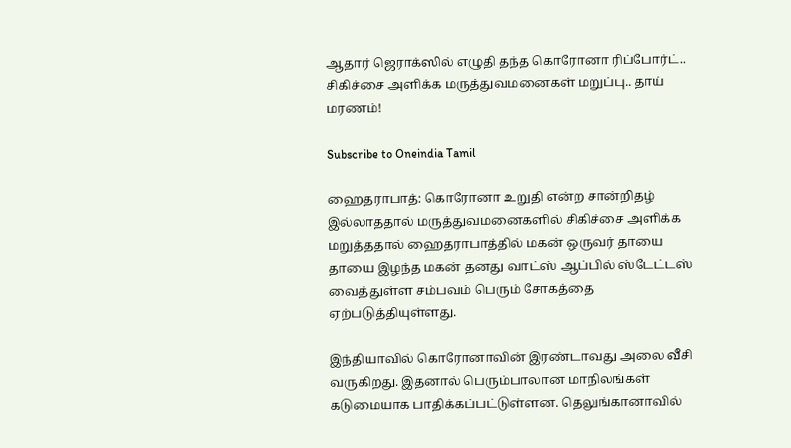ஆதார் ஜெராக்ஸில் எழுதி தந்த கொரோனா ரிப்போர்ட்.. சிகிச்சை அளிக்க மருத்துவமனைகள் மறுப்பு.. தாய் மரணம்!

Subscribe to Oneindia Tamil

ஹைதராபாத்: கொரோனா உறுதி என்ற சான்றிதழ் இல்லாததால் மருத்துவமனைகளில் சிகிச்சை அளிக்க மறுத்ததால் ஹைதராபாத்தில் மகன் ஒருவர் தாயை தாயை இழந்த மகன் தனது வாட்ஸ் ஆப்பில் ஸ்டேட்டஸ் வைத்துள்ள சம்பவம் பெரும் சோகத்தை ஏற்படுத்தியுள்ளது.

இந்தியாவில் கொரோனாவின் இரண்டாவது அலை வீசி வருகிறது. இதனால் பெரும்பாலான மாநிலங்கள் கடுமையாக பாதிக்கப்பட்டுள்ளன. தெலுங்கானாவில்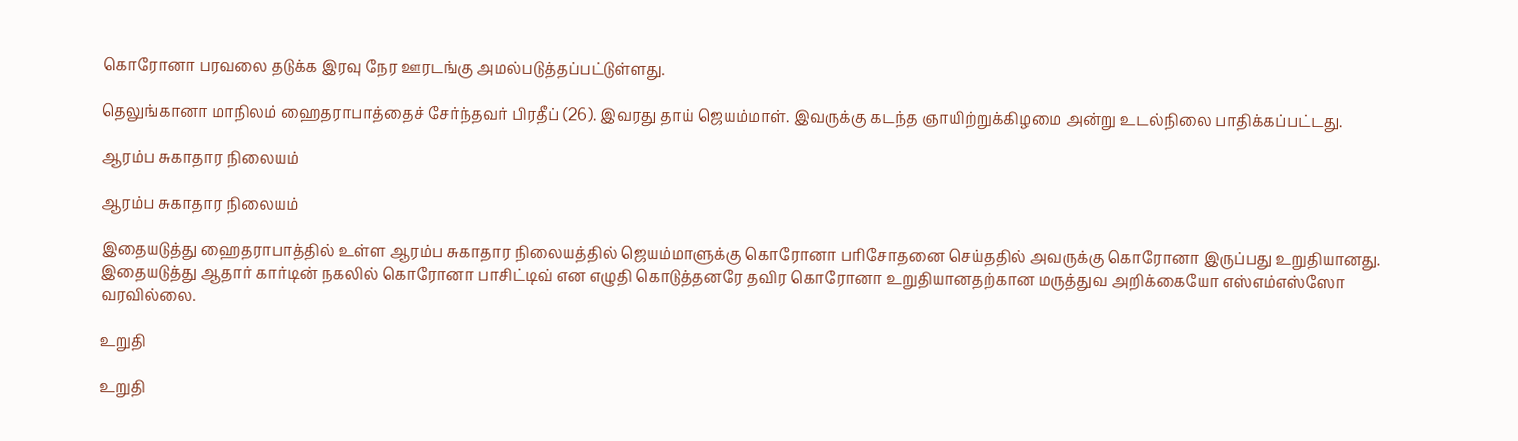கொரோனா பரவலை தடுக்க இரவு நேர ஊரடங்கு அமல்படுத்தப்பட்டுள்ளது.

தெலுங்கானா மாநிலம் ஹைதராபாத்தைச் சேர்ந்தவர் பிரதீப் (26). இவரது தாய் ஜெயம்மாள். இவருக்கு கடந்த ஞாயிற்றுக்கிழமை அன்று உடல்நிலை பாதிக்கப்பட்டது.

ஆரம்ப சுகாதார நிலையம்

ஆரம்ப சுகாதார நிலையம்

இதையடுத்து ஹைதராபாத்தில் உள்ள ஆரம்ப சுகாதார நிலையத்தில் ஜெயம்மாளுக்கு கொரோனா பரிசோதனை செய்ததில் அவருக்கு கொரோனா இருப்பது உறுதியானது. இதையடுத்து ஆதார் கார்டின் நகலில் கொரோனா பாசிட்டிவ் என எழுதி கொடுத்தனரே தவிர கொரோனா உறுதியானதற்கான மருத்துவ அறிக்கையோ எஸ்எம்எஸ்ஸோ வரவில்லை.

உறுதி

உறுதி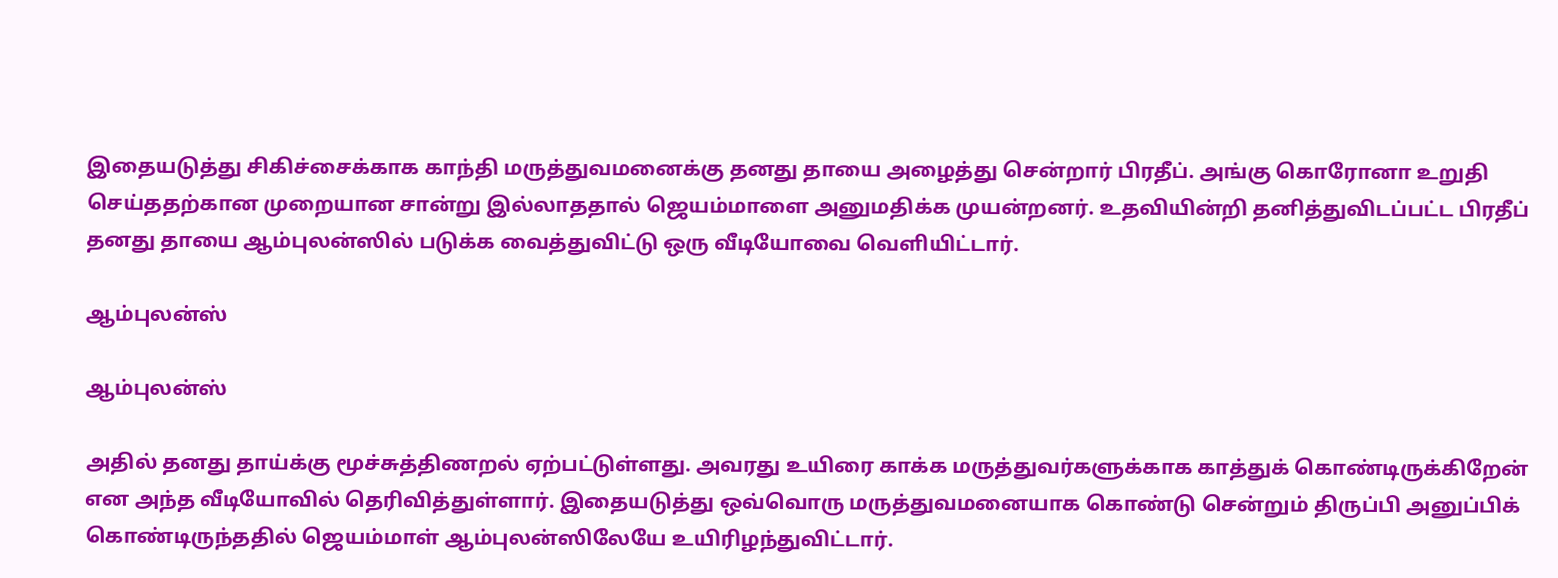இதையடுத்து சிகிச்சைக்காக காந்தி மருத்துவமனைக்கு தனது தாயை அழைத்து சென்றார் பிரதீப். அங்கு கொரோனா உறுதி செய்ததற்கான முறையான சான்று இல்லாததால் ஜெயம்மாளை அனுமதிக்க முயன்றனர். உதவியின்றி தனித்துவிடப்பட்ட பிரதீப் தனது தாயை ஆம்புலன்ஸில் படுக்க வைத்துவிட்டு ஒரு வீடியோவை வெளியிட்டார்.

ஆம்புலன்ஸ்

ஆம்புலன்ஸ்

அதில் தனது தாய்க்கு மூச்சுத்திணறல் ஏற்பட்டுள்ளது. அவரது உயிரை காக்க மருத்துவர்களுக்காக காத்துக் கொண்டிருக்கிறேன் என அந்த வீடியோவில் தெரிவித்துள்ளார். இதையடுத்து ஒவ்வொரு மருத்துவமனையாக கொண்டு சென்றும் திருப்பி அனுப்பிக் கொண்டிருந்ததில் ஜெயம்மாள் ஆம்புலன்ஸிலேயே உயிரிழந்துவிட்டார்.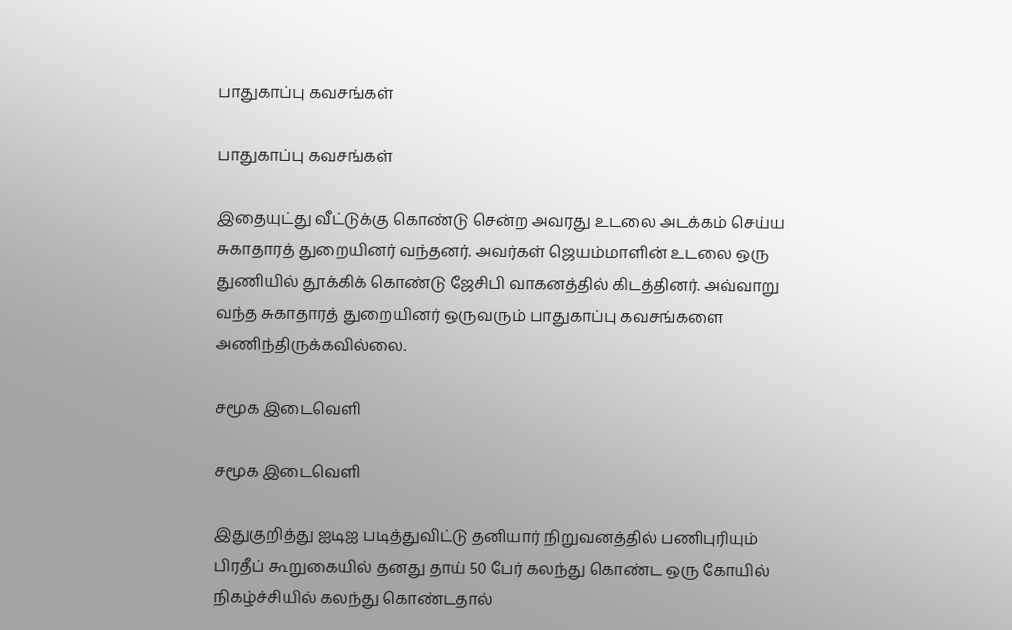பாதுகாப்பு கவசங்கள்

பாதுகாப்பு கவசங்கள்

இதையுட்து வீட்டுக்கு கொண்டு சென்ற அவரது உடலை அடக்கம் செய்ய சுகாதாரத் துறையினர் வந்தனர். அவர்கள் ஜெயம்மாளின் உடலை ஒரு துணியில் தூக்கிக் கொண்டு ஜேசிபி வாகனத்தில் கிடத்தினர். அவ்வாறு வந்த சுகாதாரத் துறையினர் ஒருவரும் பாதுகாப்பு கவசங்களை அணிந்திருக்கவில்லை.

சமூக இடைவெளி

சமூக இடைவெளி

இதுகுறித்து ஐடிஐ படித்துவிட்டு தனியார் நிறுவனத்தில் பணிபுரியும் பிரதீப் கூறுகையில் தனது தாய் 50 பேர் கலந்து கொண்ட ஒரு கோயில் நிகழ்ச்சியில் கலந்து கொண்டதால்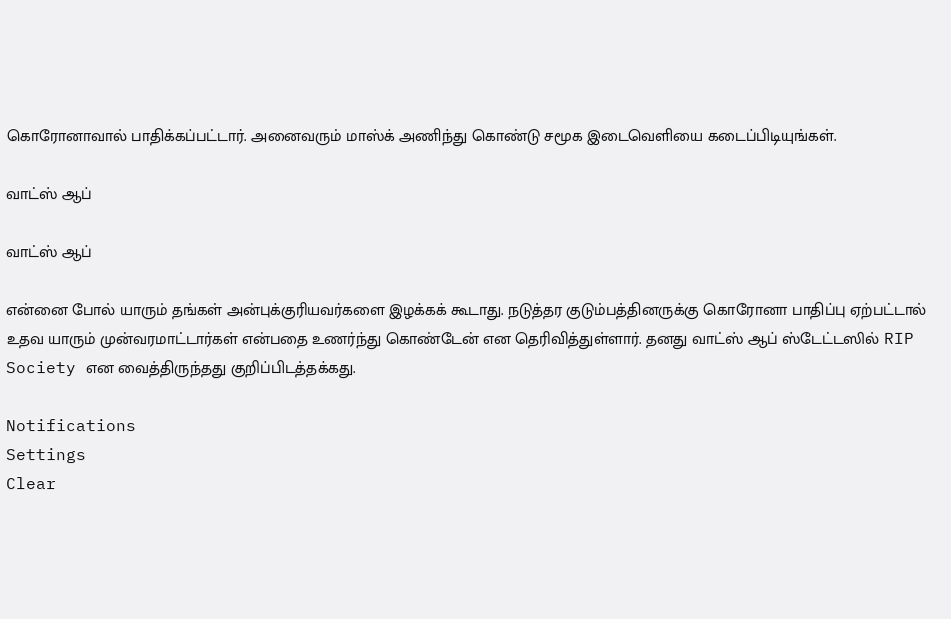கொரோனாவால் பாதிக்கப்பட்டார். அனைவரும் மாஸ்க் அணிந்து கொண்டு சமூக இடைவெளியை கடைப்பிடியுங்கள்.

வாட்ஸ் ஆப்

வாட்ஸ் ஆப்

என்னை போல் யாரும் தங்கள் அன்புக்குரியவர்களை இழக்கக் கூடாது. நடுத்தர குடும்பத்தினருக்கு கொரோனா பாதிப்பு ஏற்பட்டால் உதவ யாரும் முன்வரமாட்டார்கள் என்பதை உணர்ந்து கொண்டேன் என தெரிவித்துள்ளார். தனது வாட்ஸ் ஆப் ஸ்டேட்டஸில் RIP Society என வைத்திருந்தது குறிப்பிடத்தக்கது.

Notifications
Settings
Clear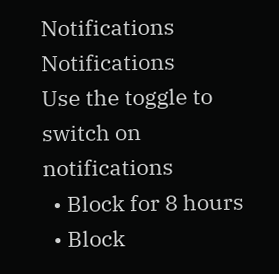Notifications
Notifications
Use the toggle to switch on notifications
  • Block for 8 hours
  • Block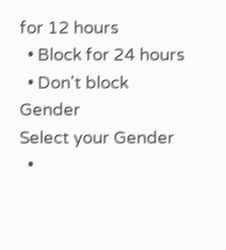for 12 hours
  • Block for 24 hours
  • Don't block
Gender
Select your Gender
  •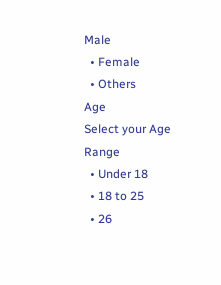Male
  • Female
  • Others
Age
Select your Age Range
  • Under 18
  • 18 to 25
  • 26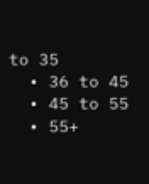to 35
  • 36 to 45
  • 45 to 55
  • 55+